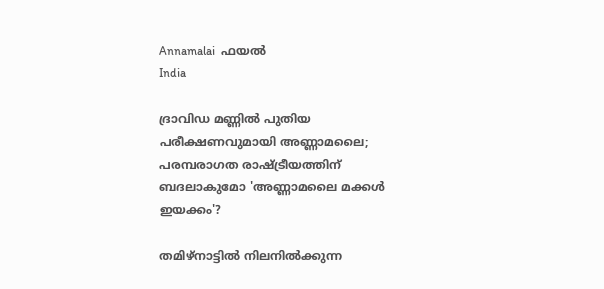Annamalai  ഫയല്‍
India

ദ്രാവിഡ മണ്ണിൽ പുതിയ പരീക്ഷണവുമായി അണ്ണാമലൈ; പരമ്പരാഗത രാഷ്ട്രീയത്തിന് ബദലാകുമോ 'അണ്ണാമലൈ മക്കൾ ഇയക്കം'?

തമിഴ്‌നാട്ടിൽ നിലനിൽക്കുന്ന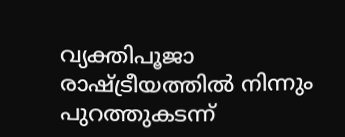വ്യക്തിപൂജാ രാഷ്ട്രീയത്തിൽ നിന്നും പുറത്തുകടന്ന്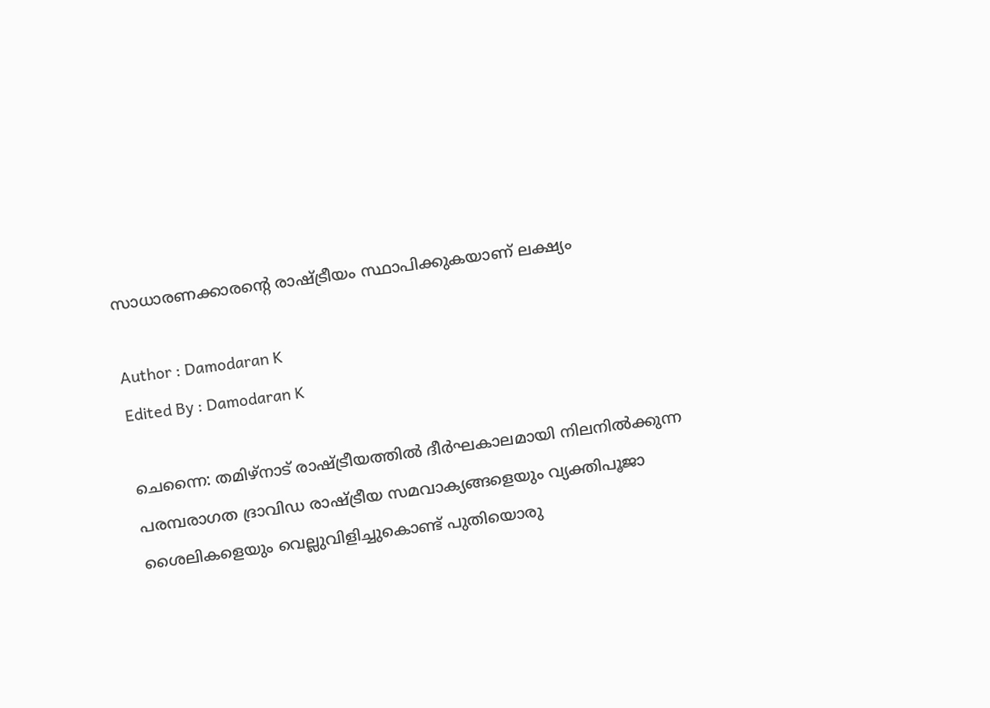സാധാരണക്കാരന്റെ രാഷ്ട്രീയം സ്ഥാപിക്കുകയാണ് ലക്ഷ്യം

Author : Damodaran K
Edited By : Damodaran K

ചെന്നൈ: തമിഴ്‌നാട് രാഷ്ട്രീയത്തിൽ ദീർഘകാലമായി നിലനിൽക്കുന്ന പരമ്പരാഗത ദ്രാവിഡ രാഷ്ട്രീയ സമവാക്യങ്ങളെയും വ്യക്തിപൂജാ ശൈലികളെയും വെല്ലുവിളിച്ചുകൊണ്ട് പുതിയൊരു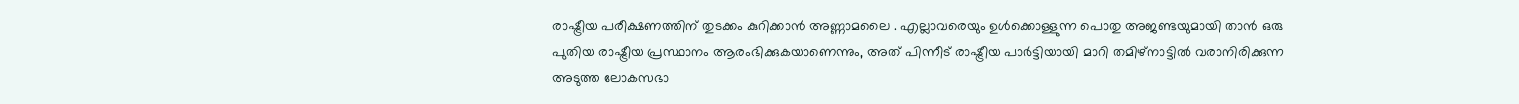രാഷ്ട്രീയ പരീക്ഷണത്തിന് തുടക്കം കുറിക്കാൻ അണ്ണാമലൈ . എല്ലാവരെയും ഉൾക്കൊള്ളുന്ന പൊതു അജണ്ടയുമായി താൻ ഒരു പുതിയ രാഷ്ട്രീയ പ്രസ്ഥാനം ആരംഭിക്കുകയാണെന്നും, അത് പിന്നീട് രാഷ്ട്രീയ പാർട്ടിയായി മാറി തമിഴ്‌നാട്ടിൽ വരാനിരിക്കുന്ന അടുത്ത ലോകസഭാ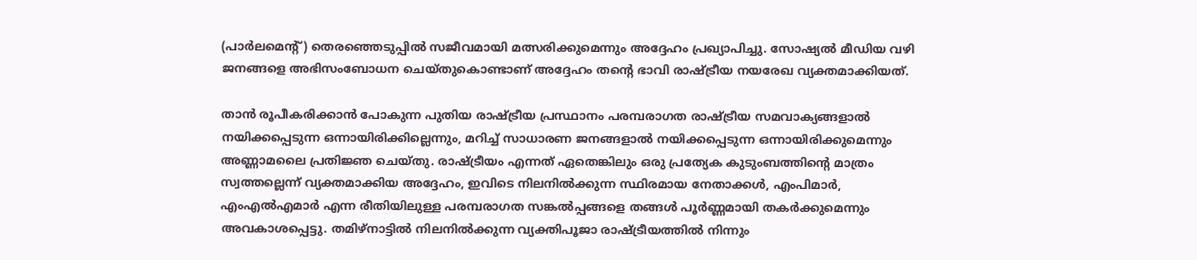(പാർലമെന്റ്) തെരഞ്ഞെടുപ്പിൽ സജീവമായി മത്സരിക്കുമെന്നും അദ്ദേഹം പ്രഖ്യാപിച്ചു. സോഷ്യൽ മീഡിയ വഴി ജനങ്ങളെ അഭിസംബോധന ചെയ്തുകൊണ്ടാണ് അദ്ദേഹം തന്റെ ഭാവി രാഷ്ട്രീയ നയരേഖ വ്യക്തമാക്കിയത്.

താൻ രൂപീകരിക്കാൻ പോകുന്ന പുതിയ രാഷ്ട്രീയ പ്രസ്ഥാനം പരമ്പരാഗത രാഷ്ട്രീയ സമവാക്യങ്ങളാൽ നയിക്കപ്പെടുന്ന ഒന്നായിരിക്കില്ലെന്നും, മറിച്ച് സാധാരണ ജനങ്ങളാൽ നയിക്കപ്പെടുന്ന ഒന്നായിരിക്കുമെന്നും അണ്ണാമലൈ പ്രതിജ്ഞ ചെയ്തു. രാഷ്ട്രീയം എന്നത് ഏതെങ്കിലും ഒരു പ്രത്യേക കുടുംബത്തിന്റെ മാത്രം സ്വത്തല്ലെന്ന് വ്യക്തമാക്കിയ അദ്ദേഹം, ഇവിടെ നിലനിൽക്കുന്ന സ്ഥിരമായ നേതാക്കൾ, എംപിമാർ, എംഎൽഎമാർ എന്ന രീതിയിലുള്ള പരമ്പരാഗത സങ്കൽപ്പങ്ങളെ തങ്ങൾ പൂർണ്ണമായി തകർക്കുമെന്നും അവകാശപ്പെട്ടു. തമിഴ്‌നാട്ടിൽ നിലനിൽക്കുന്ന വ്യക്തിപൂജാ രാഷ്ട്രീയത്തിൽ നിന്നും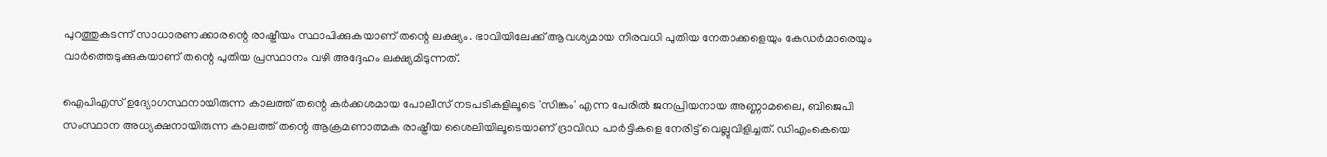പുറത്തുകടന്ന് സാധാരണക്കാരന്റെ രാഷ്ട്രീയം സ്ഥാപിക്കുകയാണ് തന്റെ ലക്ഷ്യം. ഭാവിയിലേക്ക് ആവശ്യമായ നിരവധി പുതിയ നേതാക്കളെയും കേഡർമാരെയും വാർത്തെടുക്കുകയാണ് തന്റെ പുതിയ പ്രസ്ഥാനം വഴി അദ്ദേഹം ലക്ഷ്യമിടുന്നത്.

ഐപിഎസ് ഉദ്യോഗസ്ഥനായിരുന്ന കാലത്ത് തന്റെ കർക്കശമായ പോലീസ് നടപടികളിലൂടെ 'സിങ്കം' എന്ന പേരിൽ ജനപ്രിയനായ അണ്ണാമലൈ, ബിജെപി സംസ്ഥാന അധ്യക്ഷനായിരുന്ന കാലത്ത് തന്റെ ആക്രമണാത്മക രാഷ്ട്രീയ ശൈലിയിലൂടെയാണ് ദ്രാവിഡ പാർട്ടികളെ നേരിട്ട് വെല്ലുവിളിച്ചത്. ഡിഎംകെയെ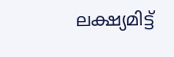ലക്ഷ്യമിട്ട്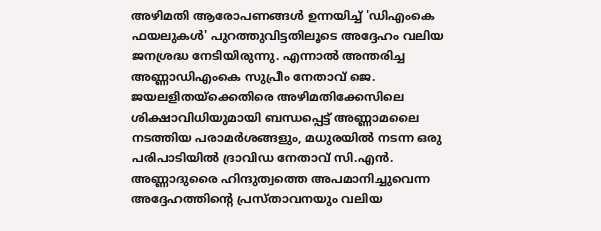അഴിമതി ആരോപണങ്ങൾ ഉന്നയിച്ച് 'ഡിഎംകെ ഫയലുകൾ' പുറത്തുവിട്ടതിലൂടെ അദ്ദേഹം വലിയ ജനശ്രദ്ധ നേടിയിരുന്നു. എന്നാൽ അന്തരിച്ച അണ്ണാഡിഎംകെ സുപ്രീം നേതാവ് ജെ. ജയലളിതയ്ക്കെതിരെ അഴിമതിക്കേസിലെ ശിക്ഷാവിധിയുമായി ബന്ധപ്പെട്ട് അണ്ണാമലൈ നടത്തിയ പരാമർശങ്ങളും, മധുരയിൽ നടന്ന ഒരു പരിപാടിയിൽ ദ്രാവിഡ നേതാവ് സി.എൻ. അണ്ണാദുരൈ ഹിന്ദുത്വത്തെ അപമാനിച്ചുവെന്ന അദ്ദേഹത്തിന്റെ പ്രസ്താവനയും വലിയ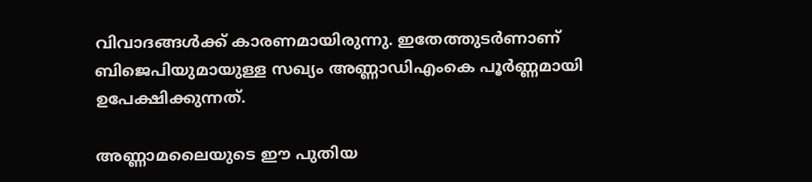വിവാദങ്ങൾക്ക് കാരണമായിരുന്നു. ഇതേത്തുടർണാണ് ബിജെപിയുമായുള്ള സഖ്യം അണ്ണാഡിഎംകെ പൂർണ്ണമായി ഉപേക്ഷിക്കുന്നത്.

അണ്ണാമലൈയുടെ ഈ പുതിയ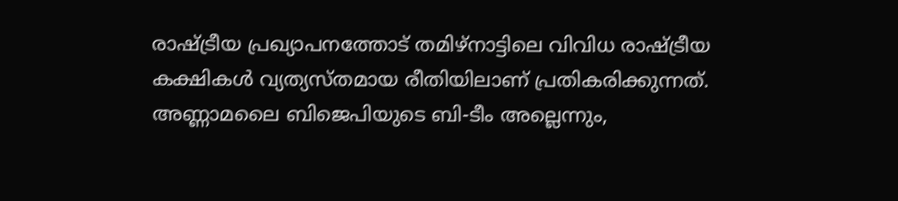രാഷ്ട്രീയ പ്രഖ്യാപനത്തോട് തമിഴ്‌നാട്ടിലെ വിവിധ രാഷ്ട്രീയ കക്ഷികൾ വ്യത്യസ്തമായ രീതിയിലാണ് പ്രതികരിക്കുന്നത്. അണ്ണാമലൈ ബിജെപിയുടെ ബി-ടീം അല്ലെന്നും,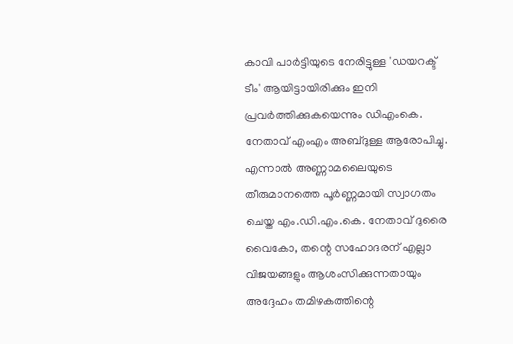കാവി പാർട്ടിയുടെ നേരിട്ടുള്ള 'ഡയറക്ട് ടീം' ആയിട്ടായിരിക്കും ഇനി പ്രവർത്തിക്കുകയെന്നും ഡിഎംകെ. നേതാവ് എംഎം അബ്ദുള്ള ആരോപിച്ചു. എന്നാൽ അണ്ണാമലൈയുടെ തീരുമാനത്തെ പൂർണ്ണമായി സ്വാഗതം ചെയ്ത എം.ഡി.എം.കെ. നേതാവ് ദുരൈ വൈകോ, തന്റെ സഹോദരന് എല്ലാ വിജയങ്ങളും ആശംസിക്കുന്നതായും അദ്ദേഹം തമിഴകത്തിന്റെ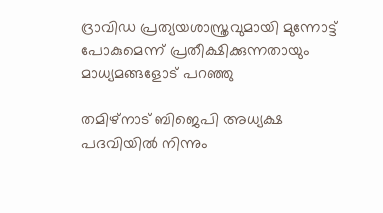ദ്രാവിഡ പ്രത്യയശാസ്ത്രവുമായി മുന്നോട്ട് പോകുമെന്ന് പ്രതീക്ഷിക്കുന്നതായും മാധ്യമങ്ങളോട് പറഞ്ഞു

തമിഴ്‌നാട് ബിജെപി അധ്യക്ഷ പദവിയിൽ നിന്നും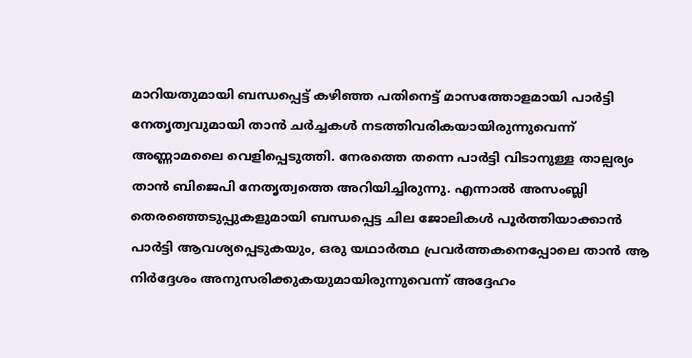മാറിയതുമായി ബന്ധപ്പെട്ട് കഴിഞ്ഞ പതിനെട്ട് മാസത്തോളമായി പാർട്ടി നേതൃത്വവുമായി താൻ ചർച്ചകൾ നടത്തിവരികയായിരുന്നുവെന്ന് അണ്ണാമലൈ വെളിപ്പെടുത്തി. നേരത്തെ തന്നെ പാർട്ടി വിടാനുള്ള താല്പര്യം താൻ ബിജെപി നേതൃത്വത്തെ അറിയിച്ചിരുന്നു. എന്നാൽ അസംബ്ലി തെരഞ്ഞെടുപ്പുകളുമായി ബന്ധപ്പെട്ട ചില ജോലികൾ പൂർത്തിയാക്കാൻ പാർട്ടി ആവശ്യപ്പെടുകയും, ഒരു യഥാർത്ഥ പ്രവർത്തകനെപ്പോലെ താൻ ആ നിർദ്ദേശം അനുസരിക്കുകയുമായിരുന്നുവെന്ന് അദ്ദേഹം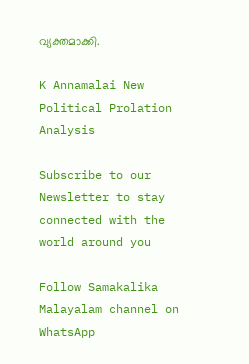വ്യക്തമാക്കി.

K Annamalai New Political Prolation Analysis

Subscribe to our Newsletter to stay connected with the world around you

Follow Samakalika Malayalam channel on WhatsApp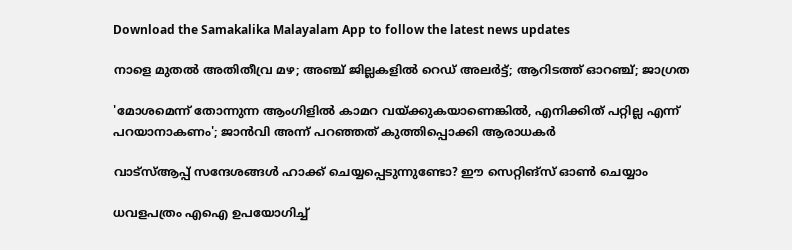Download the Samakalika Malayalam App to follow the latest news updates

നാളെ മുതല്‍ അതിതീവ്ര മഴ; അഞ്ച് ജില്ലകളില്‍ റെഡ് അലര്‍ട്ട്; ആറിടത്ത് ഓറഞ്ച്; ജാഗ്രത

'മോശമെന്ന് തോന്നുന്ന ആംഗിളിൽ കാമറ വയ്ക്കുകയാണെങ്കിൽ, എനിക്കിത് പറ്റില്ല എന്ന് പറയാനാകണം'; ജാൻവി അന്ന് പറഞ്ഞത് കുത്തിപ്പൊക്കി ആരാധകർ

വാട്‌സ്ആപ്പ് സന്ദേശങ്ങള്‍ ഹാക്ക് ചെയ്യപ്പെടുന്നുണ്ടോ? ഈ സെറ്റിങ്‌സ് ഓണ്‍ ചെയ്യാം

ധവളപത്രം എഐ ഉപയോഗിച്ച്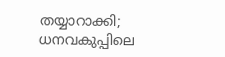തയ്യാറാക്കി; ധനവകുപ്പിലെ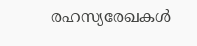രഹസ്യരേഖകള്‍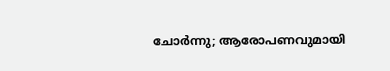ചോര്‍ന്നു; ആരോപണവുമായി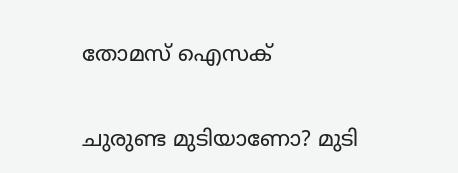തോമസ് ഐസക്

ചുരുണ്ട മുടിയാണോ? മുടി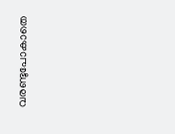വരണ്ടുപോകാതെ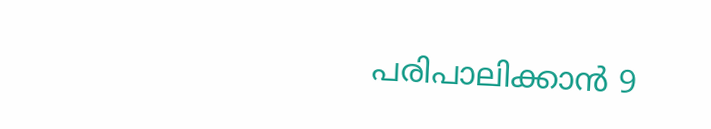പരിപാലിക്കാൻ 9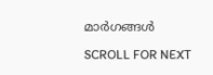മാർഗങ്ങൾ

SCROLL FOR NEXT